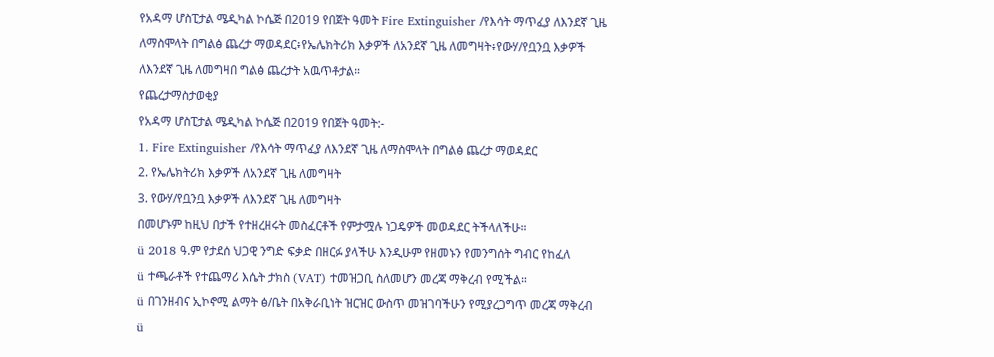የአዳማ ሆስፒታል ሜዲካል ኮሴጅ በ2019 የበጀት ዓመት Fire Extinguisher /የእሳት ማጥፈያ ለእንደኛ ጊዜ ለማስሞላት በግልፅ ጨረታ ማወዳደር፥የኤሌክትሪክ እቃዎች ለአንደኛ ጊዜ ለመግዛት፥የውሃ/የቧንቧ እቃዎች ለእንደኛ ጊዜ ለመግዛበ ግልፅ ጨረታት አዉጥቶታል።
የጨረታማስታወቂያ
የአዳማ ሆስፒታል ሜዲካል ኮሴጅ በ2019 የበጀት ዓመት:-
1. Fire Extinguisher /የእሳት ማጥፈያ ለእንደኛ ጊዜ ለማስሞላት በግልፅ ጨረታ ማወዳደር
2. የኤሌክትሪክ እቃዎች ለአንደኛ ጊዜ ለመግዛት
3. የውሃ/የቧንቧ እቃዎች ለእንደኛ ጊዜ ለመግዛት
በመሆኑም ከዚህ በታች የተዘረዘሩት መስፈርቶች የምታሟሉ ነጋዴዎች መወዳደር ትችላለችሁ።
ü 2018 ዓ.ም የታደሰ ህጋዊ ንግድ ፍቃድ በዘርፉ ያላችሁ እንዲሁም የዘመኑን የመንግሰት ግብር የከፈለ
ü ተጫራቶች የተጨማሪ እሴት ታክስ (VAT) ተመዝጋቢ ስለመሆን መረጃ ማቅረብ የሚችል።
ü በገንዘብና ኢኮኖሚ ልማት ፅ/ቤት በአቅራቢነት ዝርዝር ውስጥ መዝገባችሁን የሚያረጋግጥ መረጃ ማቅረብ
ü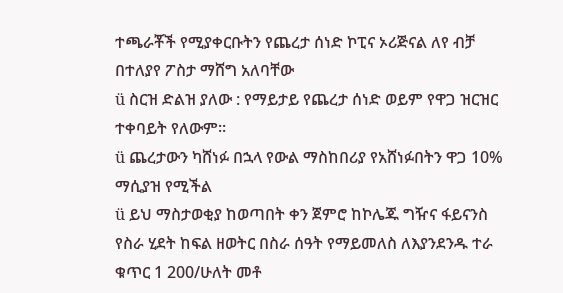ተጫራቾች የሚያቀርቡትን የጨረታ ሰነድ ኮፒና ኦሪጅናል ለየ ብቻ በተለያየ ፖስታ ማሸግ አለባቸው
ü ስርዝ ድልዝ ያለው : የማይታይ የጨረታ ሰነድ ወይም የዋጋ ዝርዝር ተቀባይት የለውም።
ü ጨረታውን ካሸነፉ በኋላ የውል ማስከበሪያ የአሸነፉበትን ዋጋ 10% ማሲያዝ የሚችል
ü ይህ ማስታወቂያ ከወጣበት ቀን ጀምሮ ከኮሌጁ ግዥና ፋይናንስ የስራ ሂደት ከፍል ዘወትር በስራ ሰዓት የማይመለስ ለእያንደንዱ ተራ ቁጥር 1 200/ሁለት መቶ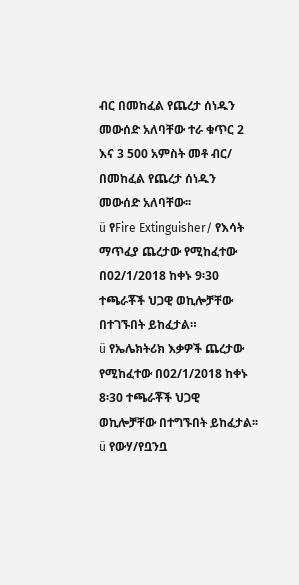ብር በመከፈል የጨረታ ሰነዱን መውሰድ አለባቸው ተራ ቁጥር 2 እና 3 500 አምስት መቶ ብር/ በመከፈል የጨረታ ሰነዱን መውሰድ አለባቸው፡፡
ü የFire Extinguisher/ የእሳት ማጥፈያ ጨረታው የሚከፈተው በ02/1/2018 ከቀኑ 9፡30 ተጫራቾች ህጋዊ ወኪሎቻቸው በተገኙበት ይከፈታል።
ü የኤሌክትሪክ እቃዎች ጨረታው የሚከፈተው በ02/1/2018 ከቀኑ 8፡30 ተጫራቾች ህጋዊ ወኪሎቻቸው በተግኙበት ይከፈታል፡፡
ü የውሃ/የቧንቧ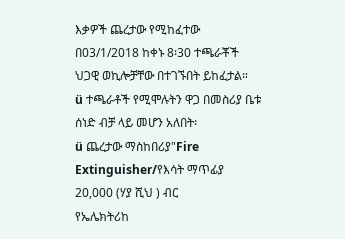እቃዎች ጨረታው የሚከፈተው በ03/1/2018 ከቀኑ 8፡30 ተጫራቾች ህጋዊ ወኪሎቻቸው በተገኙበት ይከፈታል።
ü ተጫራቶች የሚሞሉትን ዋጋ በመስሪያ ቤቱ ሰነድ ብቻ ላይ መሆን አለበት፡
ü ጨረታው ማስከበሪያ"Fire Extinguisher/የእሳት ማጥፊያ 20,000 (ሃያ ሺህ ) ብር
የኤሌክትሪከ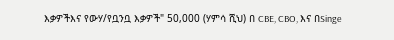እቃዎችእና የውሃ/የቧንቧ እቃዎች" 50,000 (ሃምሳ ሺህ) በ CBE, CBO, እና በSinge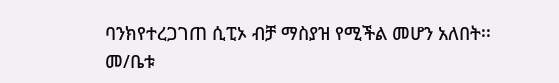ባንክየተረጋገጠ ሲፒኦ ብቻ ማስያዝ የሚችል መሆን አለበት፡፡
መ/ቤቱ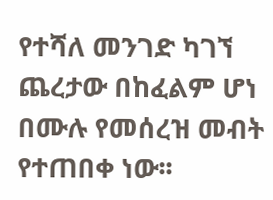የተሻለ መንገድ ካገኘ ጨረታው በከፈልም ሆነ በሙሉ የመሰረዝ መብት የተጠበቀ ነው፡፡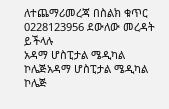ለተጨማሪመረጃ በስልክ ቁጥር 0228123956 ደውለው መረዳት ይችላሉ
አዳማ ሆስፒታል ሜዲካል ኮሌጅአዳማ ሆስፒታል ሜዲካል ኮሌጅ